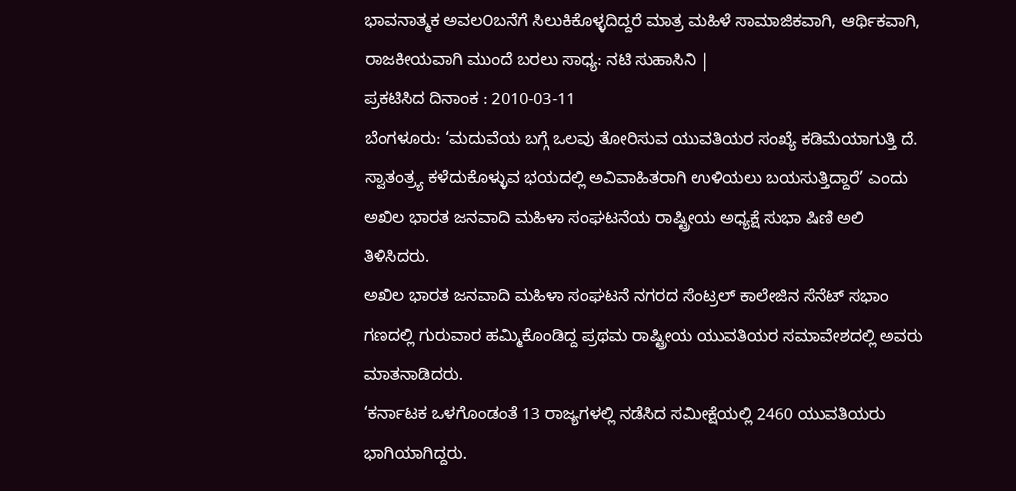ಭಾವನಾತ್ಮಕ ಅವಲ೦ಬನೆಗೆ ಸಿಲುಕಿಕೊಳ್ಳದಿದ್ದರೆ ಮಾತ್ರ ಮಹಿಳೆ ಸಾಮಾಜಿಕವಾಗಿ, ಆರ್ಥಿಕವಾಗಿ, ರಾಜಕೀಯವಾಗಿ ಮುಂದೆ ಬರಲು ಸಾಧ್ಯ: ನಟಿ ಸುಹಾಸಿನಿ |
ಪ್ರಕಟಿಸಿದ ದಿನಾಂಕ : 2010-03-11
ಬೆಂಗಳೂರು: ‘ಮದುವೆಯ ಬಗ್ಗೆ ಒಲವು ತೋರಿಸುವ ಯುವತಿಯರ ಸಂಖ್ಯೆ ಕಡಿಮೆಯಾಗುತ್ತಿ ದೆ. ಸ್ವಾತಂತ್ರ್ಯ ಕಳೆದುಕೊಳ್ಳುವ ಭಯದಲ್ಲಿ ಅವಿವಾಹಿತರಾಗಿ ಉಳಿಯಲು ಬಯಸುತ್ತಿದ್ದಾರೆ’ ಎಂದು ಅಖಿಲ ಭಾರತ ಜನವಾದಿ ಮಹಿಳಾ ಸಂಘಟನೆಯ ರಾಷ್ಟ್ರೀಯ ಅಧ್ಯಕ್ಷೆ ಸುಭಾ ಷಿಣಿ ಅಲಿ ತಿಳಿಸಿದರು.
ಅಖಿಲ ಭಾರತ ಜನವಾದಿ ಮಹಿಳಾ ಸಂಘಟನೆ ನಗರದ ಸೆಂಟ್ರಲ್ ಕಾಲೇಜಿನ ಸೆನೆಟ್ ಸಭಾಂ ಗಣದಲ್ಲಿ ಗುರುವಾರ ಹಮ್ಮಿಕೊಂಡಿದ್ದ ಪ್ರಥಮ ರಾಷ್ಟ್ರೀಯ ಯುವತಿಯರ ಸಮಾವೇಶದಲ್ಲಿ ಅವರು ಮಾತನಾಡಿದರು.
‘ಕರ್ನಾಟಕ ಒಳಗೊಂಡಂತೆ 13 ರಾಜ್ಯಗಳಲ್ಲಿ ನಡೆಸಿದ ಸಮೀಕ್ಷೆಯಲ್ಲಿ 2460 ಯುವತಿಯರು ಭಾಗಿಯಾಗಿದ್ದರು.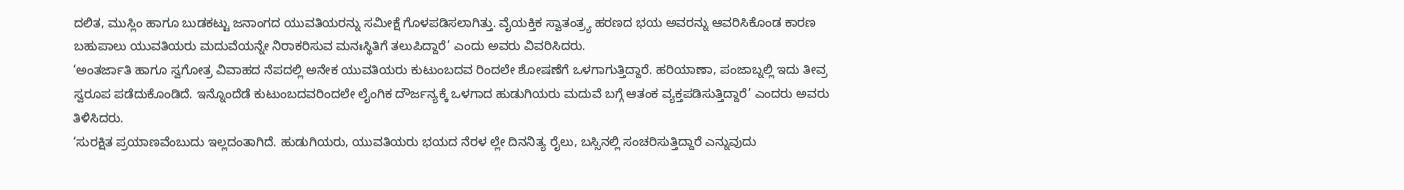ದಲಿತ, ಮುಸ್ಲಿಂ ಹಾಗೂ ಬುಡಕಟ್ಟು ಜನಾಂಗದ ಯುವತಿಯರನ್ನು ಸಮೀಕ್ಷೆ ಗೊಳಪಡಿಸಲಾಗಿತ್ತು. ವೈಯಕ್ತಿಕ ಸ್ವಾತಂತ್ರ್ಯ ಹರಣದ ಭಯ ಅವರನ್ನು ಆವರಿಸಿಕೊಂಡ ಕಾರಣ ಬಹುಪಾಲು ಯುವತಿಯರು ಮದುವೆಯನ್ನೇ ನಿರಾಕರಿಸುವ ಮನಃಸ್ಥಿತಿಗೆ ತಲುಪಿದ್ದಾರೆ’ ಎಂದು ಅವರು ವಿವರಿಸಿದರು.
‘ಅಂತರ್ಜಾತಿ ಹಾಗೂ ಸ್ವಗೋತ್ರ ವಿವಾಹದ ನೆಪದಲ್ಲಿ ಅನೇಕ ಯುವತಿಯರು ಕುಟುಂಬದವ ರಿಂದಲೇ ಶೋಷಣೆಗೆ ಒಳಗಾಗುತ್ತಿದ್ದಾರೆ. ಹರಿಯಾಣಾ, ಪಂಜಾಬ್ನಲ್ಲಿ ಇದು ತೀವ್ರ ಸ್ವರೂಪ ಪಡೆದುಕೊಂಡಿದೆ. ಇನ್ನೊಂದೆಡೆ ಕುಟುಂಬದವರಿಂದಲೇ ಲೈಂಗಿಕ ದೌರ್ಜನ್ಯಕ್ಕೆ ಒಳಗಾದ ಹುಡುಗಿಯರು ಮದುವೆ ಬಗ್ಗೆ ಆತಂಕ ವ್ಯಕ್ತಪಡಿಸುತ್ತಿದ್ದಾರೆ’ ಎಂದರು ಅವರು ತಿಳಿಸಿದರು.
‘ಸುರಕ್ಷಿತ ಪ್ರಯಾಣವೆಂಬುದು ಇಲ್ಲದಂತಾಗಿದೆ. ಹುಡುಗಿಯರು, ಯುವತಿಯರು ಭಯದ ನೆರಳ ಲ್ಲೇ ದಿನನಿತ್ಯ ರೈಲು, ಬಸ್ಸಿನಲ್ಲಿ ಸಂಚರಿಸುತ್ತಿದ್ದಾರೆ ಎನ್ನುವುದು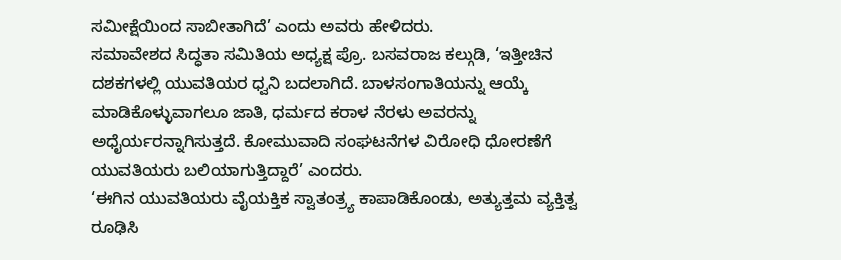ಸಮೀಕ್ಷೆಯಿಂದ ಸಾಬೀತಾಗಿದೆ’ ಎಂದು ಅವರು ಹೇಳಿದರು.
ಸಮಾವೇಶದ ಸಿದ್ಧತಾ ಸಮಿತಿಯ ಅಧ್ಯಕ್ಷ ಪ್ರೊ. ಬಸವರಾಜ ಕಲ್ಗುಡಿ, ‘ಇತ್ತೀಚಿನ ದಶಕಗಳಲ್ಲಿ ಯುವತಿಯರ ಧ್ವನಿ ಬದಲಾಗಿದೆ. ಬಾಳಸಂಗಾತಿಯನ್ನು ಆಯ್ಕೆ ಮಾಡಿಕೊಳ್ಳುವಾಗಲೂ ಜಾತಿ, ಧರ್ಮದ ಕರಾಳ ನೆರಳು ಅವರನ್ನು ಅಧೈರ್ಯರನ್ನಾಗಿಸುತ್ತದೆ. ಕೋಮುವಾದಿ ಸಂಘಟನೆಗಳ ವಿರೋಧಿ ಧೋರಣೆಗೆ ಯುವತಿಯರು ಬಲಿಯಾಗುತ್ತಿದ್ದಾರೆ’ ಎಂದರು.
‘ಈಗಿನ ಯುವತಿಯರು ವೈಯಕ್ತಿಕ ಸ್ವಾತಂತ್ರ್ಯ ಕಾಪಾಡಿಕೊಂಡು, ಅತ್ಯುತ್ತಮ ವ್ಯಕ್ತಿತ್ವ ರೂಢಿಸಿ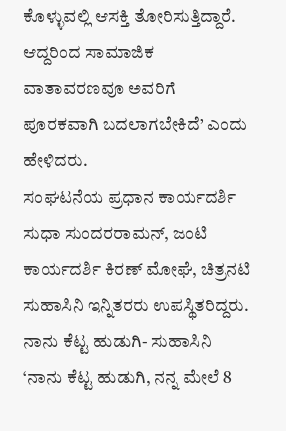ಕೊಳ್ಳುವಲ್ಲಿ ಆಸಕ್ತಿ ತೋರಿಸುತ್ತಿದ್ದಾರೆ. ಆದ್ದರಿಂದ ಸಾಮಾಜಿಕ ವಾತಾವರಣವೂ ಅವರಿಗೆ ಪೂರಕವಾಗಿ ಬದಲಾಗಬೇಕಿದೆ’ ಎಂದು ಹೇಳಿದರು.
ಸಂಘಟನೆಯ ಪ್ರಧಾನ ಕಾರ್ಯದರ್ಶಿ ಸುಧಾ ಸುಂದರರಾಮನ್, ಜಂಟಿ ಕಾರ್ಯದರ್ಶಿ ಕಿರಣ್ ಮೋಘೆ, ಚಿತ್ರನಟಿ ಸುಹಾಸಿನಿ ಇನ್ನಿತರರು ಉಪಸ್ಥಿತರಿದ್ದರು.
ನಾನು ಕೆಟ್ಟ ಹುಡುಗಿ- ಸುಹಾಸಿನಿ
‘ನಾನು ಕೆಟ್ಟ ಹುಡುಗಿ, ನನ್ನ ಮೇಲೆ 8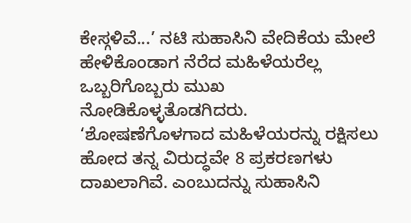ಕೇಸ್ಗಳಿವೆ...’ ನಟಿ ಸುಹಾಸಿನಿ ವೇದಿಕೆಯ ಮೇಲೆ ಹೇಳಿಕೊಂಡಾಗ ನೆರೆದ ಮಹಿಳೆಯರೆಲ್ಲ ಒಬ್ಬರಿಗೊಬ್ಬರು ಮುಖ ನೋಡಿಕೊಳ್ಳತೊಡಗಿದರು.
‘ಶೋಷಣೆಗೊಳಗಾದ ಮಹಿಳೆಯರನ್ನು ರಕ್ಷಿಸಲು ಹೋದ ತನ್ನ ವಿರುದ್ಧವೇ 8 ಪ್ರಕರಣಗಳು ದಾಖಲಾಗಿವೆ. ಎಂಬುದನ್ನು ಸುಹಾಸಿನಿ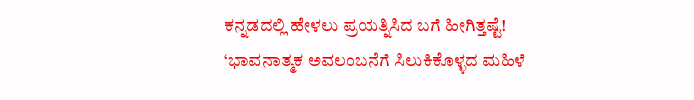ಕನ್ನಡದಲ್ಲಿ ಹೇಳಲು ಪ್ರಯತ್ನಿಸಿದ ಬಗೆ ಹೀಗಿತ್ತಷ್ಟೆ!
‘ಭಾವನಾತ್ಮಕ ಅವಲಂಬನೆಗೆ ಸಿಲುಕಿಕೊಳ್ಳದ ಮಹಿಳೆ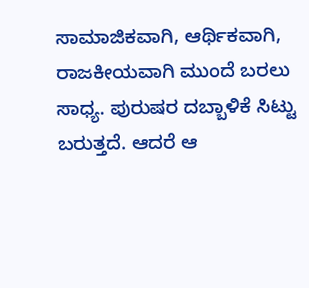ಸಾಮಾಜಿಕವಾಗಿ, ಆರ್ಥಿಕವಾಗಿ, ರಾಜಕೀಯವಾಗಿ ಮುಂದೆ ಬರಲು ಸಾಧ್ಯ. ಪುರುಷರ ದಬ್ಬಾಳಿಕೆ ಸಿಟ್ಟು ಬರುತ್ತದೆ. ಆದರೆ ಆ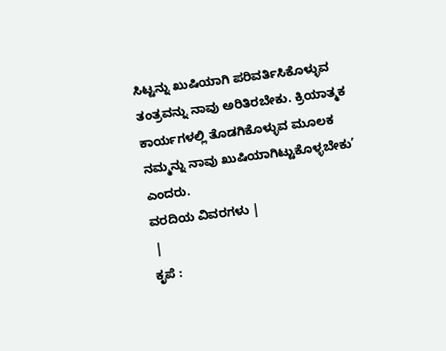ಸಿಟ್ಟನ್ನು ಖುಷಿಯಾಗಿ ಪರಿವರ್ತಿಸಿಕೊಳ್ಳುವ ತಂತ್ರವನ್ನು ನಾವು ಅರಿತಿರಬೇಕು. ಕ್ರಿಯಾತ್ಮಕ ಕಾರ್ಯಗಳಲ್ಲಿ ತೊಡಗಿಕೊಳ್ಳುವ ಮೂಲಕ ನಮ್ಮನ್ನು ನಾವು ಖುಷಿಯಾಗಿಟ್ಟುಕೊಳ್ಳಬೇಕು’ ಎಂದರು.
ವರದಿಯ ವಿವರಗಳು |
 |
ಕೃಪೆ :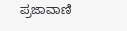ಪ್ರಜಾವಾಣಿ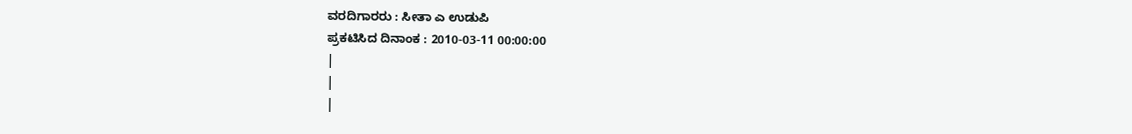ವರದಿಗಾರರು : ಸೀತಾ ಎ ಉಡುಪಿ
ಪ್ರಕಟಿಸಿದ ದಿನಾಂಕ : 2010-03-11 00:00:00
|
|
|